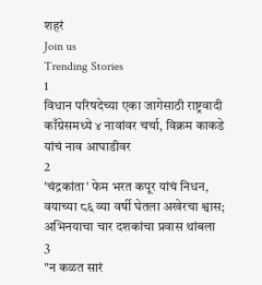शहरं
Join us
Trending Stories
1
विधान परिषदेच्या एका जागेसाठी राष्ट्रवादी काँग्रेसमध्ये ४ नावांवर चर्चा, विक्रम काकडे यांचं नाव आघाडीवर
2
'चंद्रकांता' फेम भरत कपूर यांचं निधन, वयाच्या ८६ व्या वर्षी घेतला अखेरचा श्वास; अभिनयाचा चार दशकांचा प्रवास थांबला
3
"न कळत सारं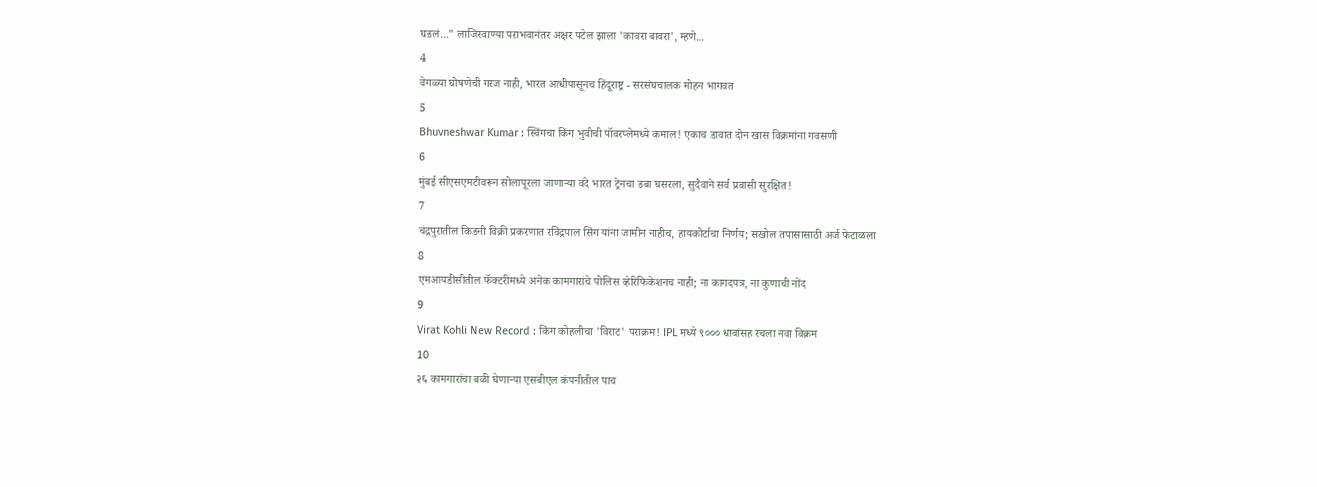घडलं..." लाजिरवाण्या पराभवानंतर अक्षर पटेल झाला 'कावरा बावरा', म्हणे...
4
वेगळ्या घोषणेची गरज नाही, भारत आधीपासूनच हिंदूराष्ट्र - सरसंघचालक मोहन भागवत
5
Bhuvneshwar Kumar : स्विंगचा किंग भुवीची पॉवरप्लेमध्ये कमाल! एकाच डावात दोन खास विक्रमांना गवसणी
6
मुंबई सीएसएमटीवरून सोलापूरला जाणाऱ्या वंदे भारत ट्रेनचा डबा घसरला, सुदैवाने सर्व प्रवासी सुरक्षित!
7
चंद्रपुरातील किडनी विक्री प्रकरणात रविंद्रपाल सिंग यांना जामीन नाहीच, हायकोर्टाचा निर्णय; सखोल तपासासाठी अर्ज फेटाळला
8
एमआयडीसीतील फॅक्टरींमध्ये अनेक कामगारांचे पोलिस व्हेरिफिकेशनच नाही; ना कागदपत्र, ना कुणाची नोंद
9
Virat Kohli New Record : किंग कोहलीचा 'विराट' पराक्रम! IPL मध्ये ९००० धावांसह रचला नवा विक्रम
10
२६ कामगारांचा बळी घेणाऱ्या एसबीएल कंपनीतील पाच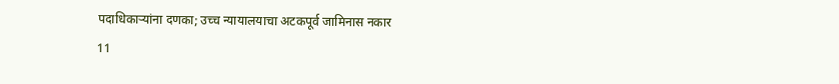पदाधिकाऱ्यांना दणका; उच्च न्यायालयाचा अटकपूर्व जामिनास नकार
11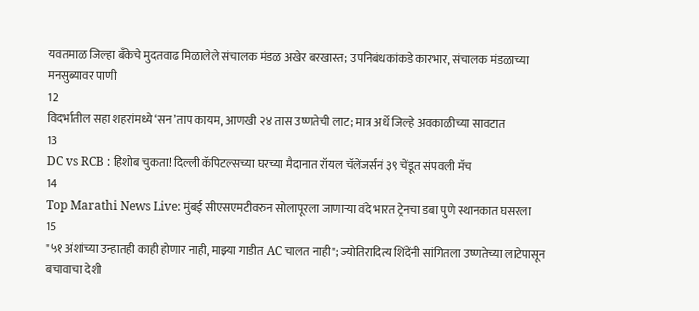यवतमाळ जिल्हा बँकेचे मुदतवाढ मिळालेले संचालक मंडळ अखेर बरखास्त; उपनिबंधकांकडे कारभार, संचालक मंडळाच्या मनसुब्यावर पाणी
12
विदर्भातील सहा शहरांमध्ये ‘सन’ताप कायम, आणखी २४ तास उष्णतेची लाट; मात्र अर्धे जिल्हे अवकाळीच्या सावटात
13
DC vs RCB : हिशोब चुकता! दिल्ली कॅपिटल्सच्या घरच्या मैदानात रॉयल चॅलेंजर्सनं ३९ चेंडूत संपवली मॅच
14
Top Marathi News Live: मुंबई सीएसएमटीवरुन सोलापूरला जाणाऱ्या वंदे भारत ट्रेनचा डबा पुणे स्थानकात घसरला
15
"५१ अंशांच्या उन्हातही काही होणार नाही, माझ्या गाडीत AC चालत नाही"; ज्योतिरादित्य शिंदेंनी सांगितला उष्णतेच्या लाटेपासून बचावाचा देशी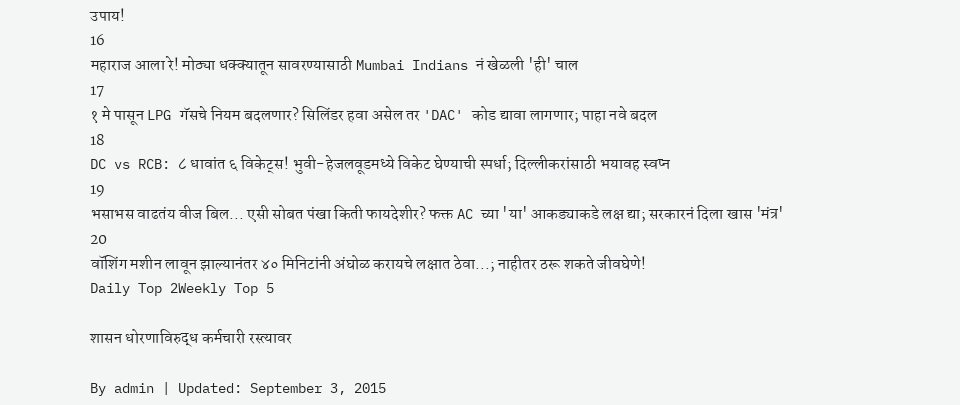उपाय!
16
महाराज आला रे! मोठ्या धक्क्यातून सावरण्यासाठी Mumbai Indians नं खेळली 'ही' चाल
17
१ मे पासून LPG गॅसचे नियम बदलणार? सिलिंडर हवा असेल तर 'DAC' कोड द्यावा लागणार; पाहा नवे बदल
18
DC vs RCB: ८ धावांत ६ विकेट्स! भुवी-हेजलवूडमध्ये विकेट घेण्याची स्पर्धा; दिल्लीकरांसाठी भयावह स्वप्न
19
भसाभस वाढतंय वीज बिल... एसी सोबत पंखा किती फायदेशीर? फक्त AC च्या 'या' आकड्याकडे लक्ष द्या; सरकारनं दिला खास 'मंत्र'
20
वॉशिंग मशीन लावून झाल्यानंतर ४० मिनिटांनी अंघोळ करायचे लक्षात ठेवा...; नाहीतर ठरू शकते जीवघेणे!
Daily Top 2Weekly Top 5

शासन धोरणाविरुद्ध कर्मचारी रस्त्यावर

By admin | Updated: September 3, 2015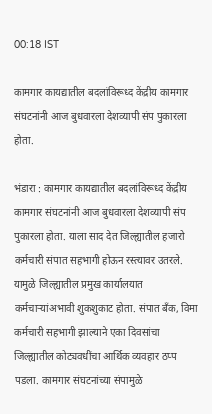00:18 IST

कामगार कायद्यातील बदलांविरूध्द केंद्रीय कामगार संघटनांनी आज बुधवारला देशव्यापी संप पुकारला होता.

भंडारा : कामगार कायद्यातील बदलांविरूध्द केंद्रीय कामगार संघटनांनी आज बुधवारला देशव्यापी संप पुकारला होता. याला साद देत जिल्ह्यातील हजारो कर्मचारी संपात सहभागी होऊन रस्त्यावर उतरले. यामुळे जिल्ह्यातील प्रमुख कार्यालयात कर्मचाऱ्यांअभावी शुकशुकाट होता. संपात बँक, विमा कर्मचारी सहभागी झाल्याने एका दिवसांचा जिल्ह्यातील कोट्यवधींचा आर्थिक व्यवहार ठप्प पडला. कामगार संघटनांच्या संपामुळे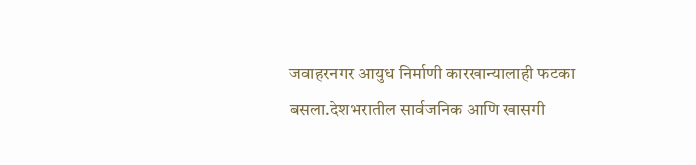जवाहरनगर आयुध निर्माणी कारखान्यालाही फटका बसला.देशभरातील सार्वजनिक आणि खासगी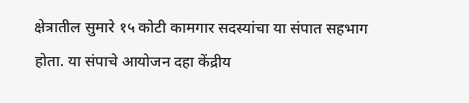क्षेत्रातील सुमारे १५ कोटी कामगार सदस्यांचा या संपात सहभाग होता. या संपाचे आयोजन दहा केंद्रीय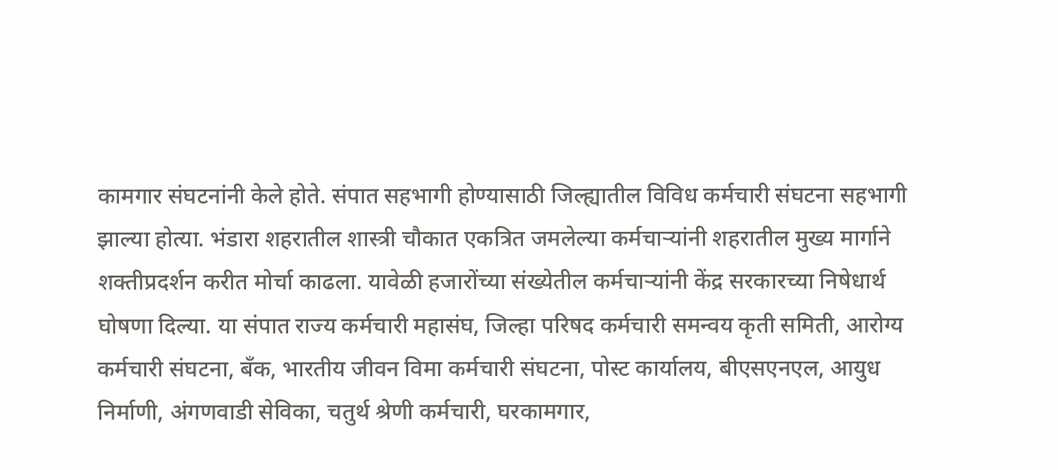कामगार संघटनांनी केले होते. संपात सहभागी होण्यासाठी जिल्ह्यातील विविध कर्मचारी संघटना सहभागी झाल्या होत्या. भंडारा शहरातील शास्त्री चौकात एकत्रित जमलेल्या कर्मचाऱ्यांनी शहरातील मुख्य मार्गाने शक्तीप्रदर्शन करीत मोर्चा काढला. यावेळी हजारोंच्या संख्येतील कर्मचाऱ्यांनी केंद्र सरकारच्या निषेधार्थ घोषणा दिल्या. या संपात राज्य कर्मचारी महासंघ, जिल्हा परिषद कर्मचारी समन्वय कृती समिती, आरोग्य कर्मचारी संघटना, बँक, भारतीय जीवन विमा कर्मचारी संघटना, पोस्ट कार्यालय, बीएसएनएल, आयुध निर्माणी, अंगणवाडी सेविका, चतुर्थ श्रेणी कर्मचारी, घरकामगार,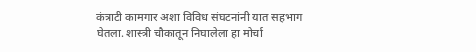कंत्राटी कामगार अशा विविध संघटनांनी यात सहभाग घेतला. शास्त्री चौकातून निघालेला हा मोर्चा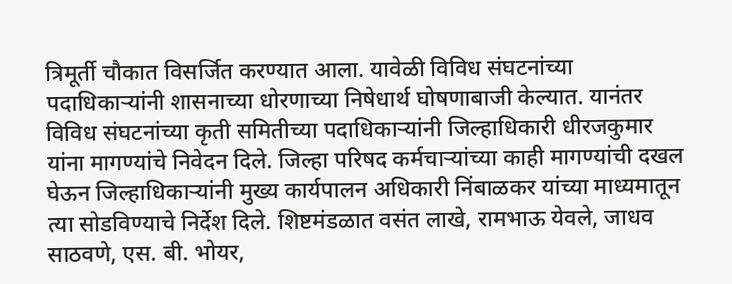त्रिमूर्ती चौकात विसर्जित करण्यात आला. यावेळी विविध संघटनांच्या पदाधिकाऱ्यांनी शासनाच्या धोरणाच्या निषेधार्थ घोषणाबाजी केल्यात. यानंतर विविध संघटनांच्या कृती समितीच्या पदाधिकाऱ्यांनी जिल्हाधिकारी धीरजकुमार यांना मागण्यांचे निवेदन दिले. जिल्हा परिषद कर्मचाऱ्यांच्या काही मागण्यांची दखल घेऊन जिल्हाधिकाऱ्यांनी मुख्य कार्यपालन अधिकारी निंबाळकर यांच्या माध्यमातून त्या सोडविण्याचे निर्देश दिले. शिष्टमंडळात वसंत लाखे, रामभाऊ येवले, जाधव साठवणे, एस. बी. भोयर,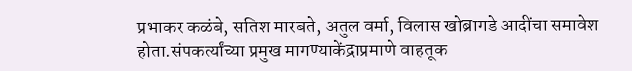प्रभाकर कळंबे, सतिश मारबते, अतुल वर्मा, विलास खोब्रागडे आदींचा समावेश होता.संपकर्त्यांच्या प्रमुख मागण्याकेंद्राप्रमाणे वाहतूक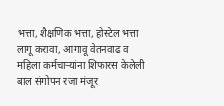भत्ता, शैक्षणिक भत्ता, होस्टेल भत्ता लागू करावा, आगावू वेतनवाढ व महिला कर्मचाऱ्यांना शिफारस केलेली बाल संगोपन रजा मंजूर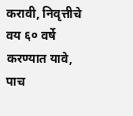करावी, निवृत्तीचे वय ६० वर्षे करण्यात यावे, पाच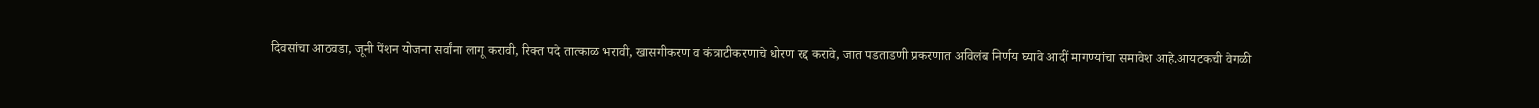दिवसांचा आठवडा, जूनी पेंशन योजना सर्वांना लागू करावी, रिक्त पदे तात्काळ भरावी, खासगीकरण व कंत्राटीकरणाचे धोरण रद्द करावे, जात पडताडणी प्रकरणात अविलंब निर्णय घ्यावे आदीं मागण्यांचा समावेश आहे.आयटकची वेगळी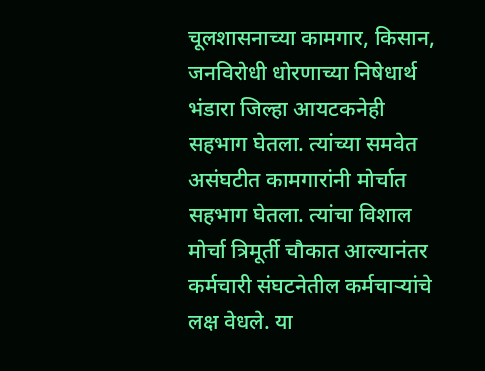चूलशासनाच्या कामगार, किसान, जनविरोधी धोरणाच्या निषेधार्थ भंडारा जिल्हा आयटकनेही सहभाग घेतला. त्यांच्या समवेत असंघटीत कामगारांनी मोर्चात सहभाग घेतला. त्यांचा विशाल मोर्चा त्रिमूर्ती चौकात आल्यानंतर कर्मचारी संघटनेतील कर्मचाऱ्यांचे लक्ष वेधले. या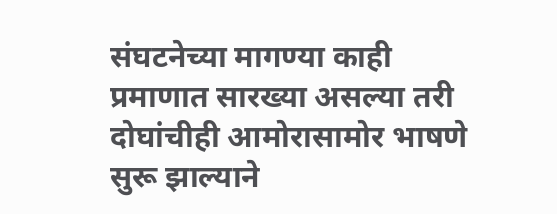संघटनेच्या मागण्या काही प्रमाणात सारख्या असल्या तरी दोघांचीही आमोरासामोर भाषणे सुरू झाल्याने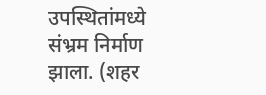उपस्थितांमध्ये संभ्रम निर्माण झाला. (शहर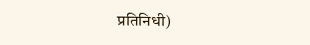प्रतिनिधी)